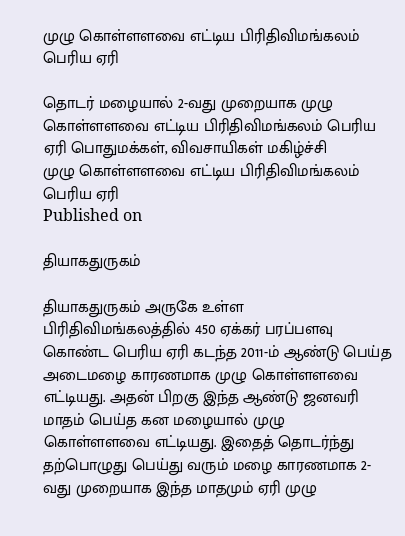முழு கொள்ளளவை எட்டிய பிரிதிவிமங்கலம் பெரிய ஏரி

தொடர் மழையால் 2-வது முறையாக முழு கொள்ளளவை எட்டிய பிரிதிவிமங்கலம் பெரிய ஏரி பொதுமக்கள், விவசாயிகள் மகிழ்ச்சி
முழு கொள்ளளவை எட்டிய பிரிதிவிமங்கலம் பெரிய ஏரி
Published on

தியாகதுருகம்

தியாகதுருகம் அருகே உள்ள பிரிதிவிமங்கலத்தில் 450 ஏக்கர் பரப்பளவு கொண்ட பெரிய ஏரி கடந்த 2011-ம் ஆண்டு பெய்த அடைமழை காரணமாக முழு கொள்ளளவை எட்டியது. அதன் பிறகு இந்த ஆண்டு ஜனவரி மாதம் பெய்த கன மழையால் முழு கொள்ளளவை எட்டியது. இதைத் தொடர்ந்து தற்பொழுது பெய்து வரும் மழை காரணமாக 2-வது முறையாக இந்த மாதமும் ஏரி முழு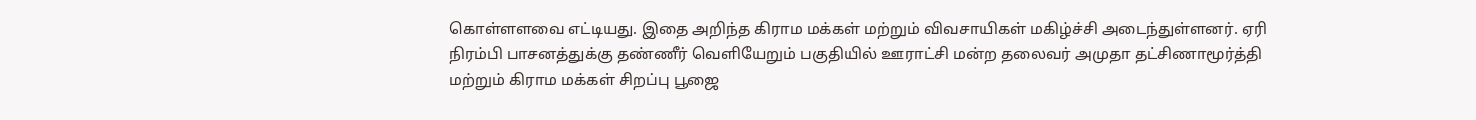கொள்ளளவை எட்டியது. இதை அறிந்த கிராம மக்கள் மற்றும் விவசாயிகள் மகிழ்ச்சி அடைந்துள்ளனர். ஏரி நிரம்பி பாசனத்துக்கு தண்ணீர் வெளியேறும் பகுதியில் ஊராட்சி மன்ற தலைவர் அமுதா தட்சிணாமூர்த்தி மற்றும் கிராம மக்கள் சிறப்பு பூஜை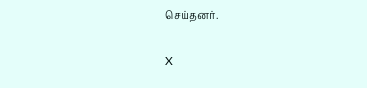செய்தனர்.

X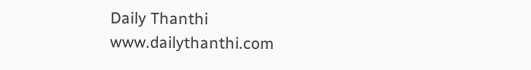Daily Thanthi
www.dailythanthi.com